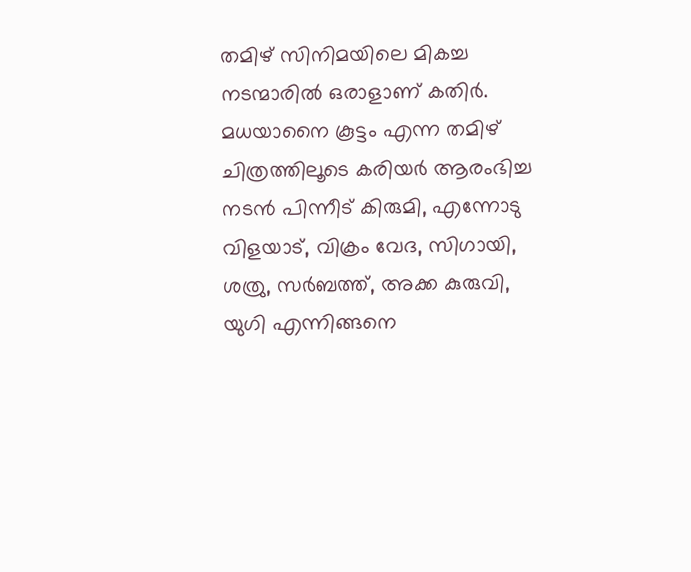തമിഴ് സിനിമയിലെ മികച്ച നടന്മാരില്‍ ഒരാളാണ് കതിര്‍. മധയാനൈ കൂട്ടം എന്ന തമിഴ് ചിത്രത്തിലൂടെ കരിയര്‍ ആരംഭിച്ച നടന്‍ പിന്നീട് കിരുമി, എന്നോടു വിളയാട്, വിക്രം വേദ, സിഗായി, ശത്രു, സര്‍ബത്ത്, അക്ക കുരുവി, യുഗി എന്നിങ്ങനെ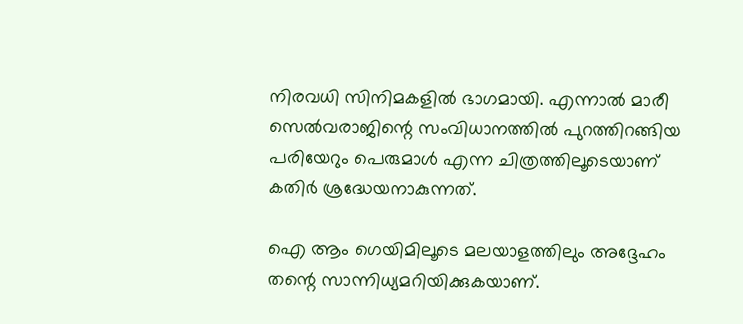നിരവധി സിനിമകളില്‍ ഭാഗമായി. എന്നാല്‍ മാരീ സെല്‍വരാജിന്റെ സംവിധാനത്തില്‍ പുറത്തിറങ്ങിയ പരിയേറും പെരുമാള്‍ എന്ന ചിത്രത്തിലൂടെയാണ് കതിര്‍ ശ്രദ്ധേയനാകുന്നത്.

ഐ ആം ഗെയിമിലൂടെ മലയാളത്തിലും അദ്ദേഹം തന്റെ സാന്നിധ്യമറിയിക്കുകയാണ്.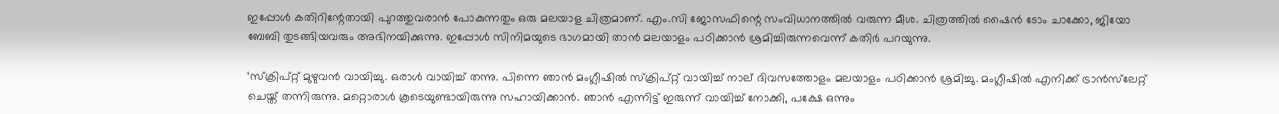ഇപ്പോള്‍ കതിറിന്റേതായി പുറത്തുവരാന്‍ പോകുന്നതും ഒരു മലയാള ചിത്രമാണ്. എം.സി ജോസഫിന്റെ സംവിധാനത്തില്‍ വരുന്ന മീശ. ചിത്രത്തില്‍ ഷൈന്‍ ടോം ചാക്കോ, ജിയോ ബേബി തുടങ്ങിയവരും അഭിനയിക്കുന്നു. ഇപ്പോള്‍ സിനിമയുടെ ഭാഗമായി താന്‍ മലയാളം പഠിക്കാന്‍ ശ്രമിച്ചിരുന്നവെന്ന് കതിര്‍ പറയുന്നു.

‘സ്‌ക്രിപ്റ്റ് മുഴുവന്‍ വായിച്ചു. ഒരാള്‍ വായിച്ച് തന്നു. പിന്നെ ഞാന്‍ മംഗ്ലീഷില്‍ സ്‌ക്രിപ്റ്റ് വായിച്ച് നാല് ദിവസത്തോളം മലയാളം പഠിക്കാന്‍ ശ്രമിച്ചു. മംഗ്ലീഷില്‍ എനിക്ക് ട്രാന്‍സ്‌ലേറ്റ് ചെയ്ത് തന്നിരുന്നു. മറ്റൊരാള്‍ കൂടെയുണ്ടായിരുന്നു സഹായിക്കാന്‍. ഞാന്‍ എന്നിട്ട് ഇരുന്ന് വായിച്ച് നോക്കി, പക്ഷേ ഒന്നും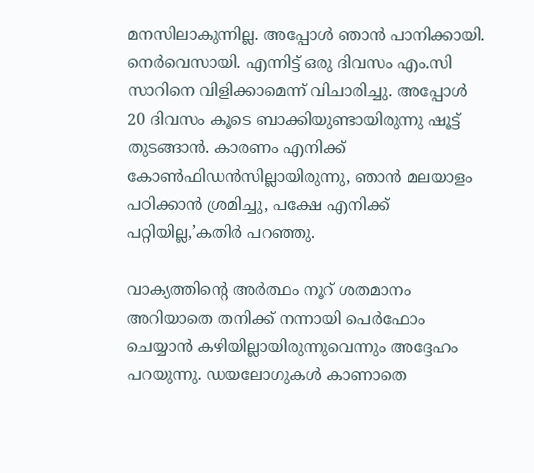മനസിലാകുന്നില്ല. അപ്പോള്‍ ഞാന്‍ പാനിക്കായി. നെര്‍വെസായി. എന്നിട്ട് ഒരു ദിവസം എം.സി സാറിനെ വിളിക്കാമെന്ന് വിചാരിച്ചു. അപ്പോള്‍ 20 ദിവസം കൂടെ ബാക്കിയുണ്ടായിരുന്നു ഷൂട്ട് തുടങ്ങാന്‍. കാരണം എനിക്ക് കോണ്‍ഫിഡന്‍സില്ലായിരുന്നു, ഞാന്‍ മലയാളം പഠിക്കാന്‍ ശ്രമിച്ചു, പക്ഷേ എനിക്ക് പറ്റിയില്ല,’കതിര്‍ പറഞ്ഞു.

വാക്യത്തിന്റെ അര്‍ത്ഥം നൂറ് ശതമാനം അറിയാതെ തനിക്ക് നന്നായി പെര്‍ഫോം ചെയ്യാന്‍ കഴിയില്ലായിരുന്നുവെന്നും അദ്ദേഹം പറയുന്നു. ഡയലോഗുകള്‍ കാണാതെ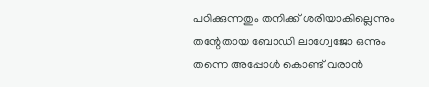പഠിക്കുന്നതും തനിക്ക് ശരിയാകില്ലെന്നും തന്റേതായ ബോഡി ലാഗ്വേജോ ഒന്നും തന്നെ അപ്പോള്‍ കൊണ്ട് വരാന്‍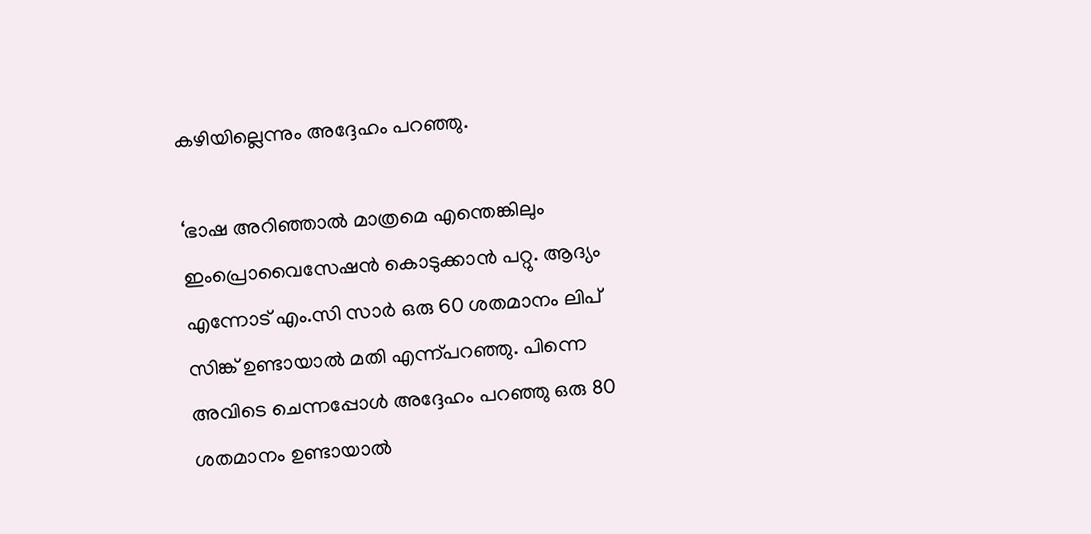കഴിയില്ലെന്നും അദ്ദേഹം പറഞ്ഞു.

‘ഭാഷ അറിഞ്ഞാല്‍ മാത്രമെ എന്തെങ്കിലും ഇംപ്രൊവൈസേഷന്‍ കൊടുക്കാന്‍ പറ്റു. ആദ്യം എന്നോട് എം.സി സാര്‍ ഒരു 60 ശതമാനം ലിപ് സിങ്ക് ഉണ്ടായാല്‍ മതി എന്ന്പറഞ്ഞു. പിന്നെ അവിടെ ചെന്നപ്പോള്‍ അദ്ദേഹം പറഞ്ഞു ഒരു 80 ശതമാനം ഉണ്ടായാല്‍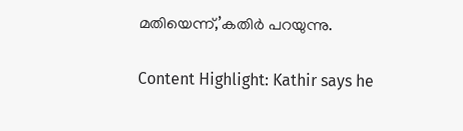മതിയെന്ന്,’കതിര്‍ പറയുന്നു.

Content Highlight: Kathir says he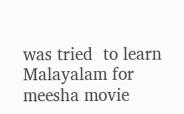was tried  to learn Malayalam for meesha movie